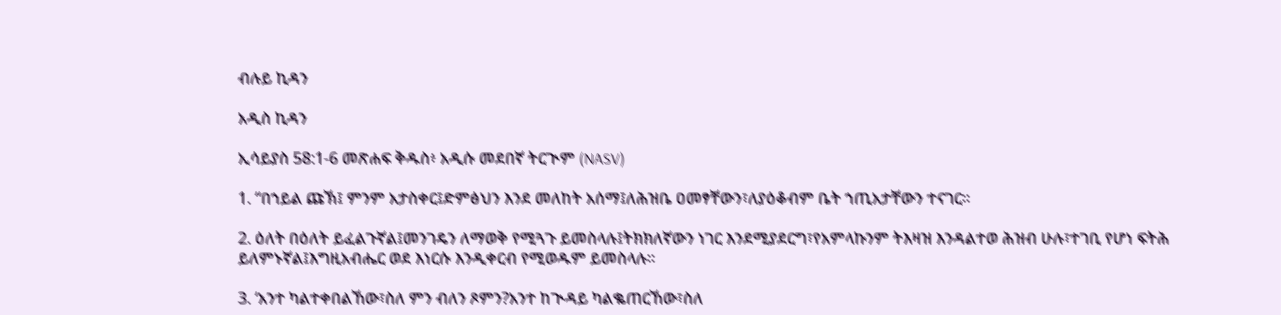ብሉይ ኪዳን

አዲስ ኪዳን

ኢሳይያስ 58:1-6 መጽሐፍ ቅዱስ፥ አዲሱ መደበኛ ትርጒም (NASV)

1. “በኀይል ጩኽ፤ ምንም አታስቀር፤ድምፅህን እንደ መለከት አሰማ፤ለሕዝቤ ዐመፃቸውን፣ለያዕቆብም ቤት ኀጢአታቸውን ተናገር።

2. ዕለት በዕለት ይፈልጉኛል፤መንገዴን ለማወቅ የሚጓጉ ይመስላሉ፤ትክክለኛውን ነገር እንደሚያደርግ፣የአምላኩንም ትእዛዝ እንዳልተወ ሕዝብ ሁሉ፣ተገቢ የሆነ ፍትሕ ይለምኑኛል፤እግዚአብሔር ወደ እነርሱ እንዲቀርብ የሚወዱም ይመስላሉ።

3. ‘አንተ ካልተቀበልኸው፣ስለ ምን ብለን ጾምን?አንተ ከጒዳይ ካልቈጠርኸው፣ስለ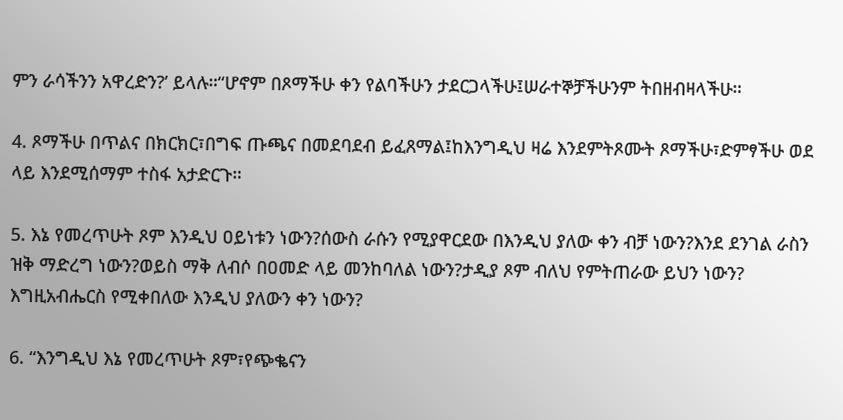ምን ራሳችንን አዋረድን?’ ይላሉ።“ሆኖም በጾማችሁ ቀን የልባችሁን ታደርጋላችሁ፤ሠራተኞቻችሁንም ትበዘብዛላችሁ።

4. ጾማችሁ በጥልና በክርክር፣በግፍ ጡጫና በመደባደብ ይፈጸማል፤ከእንግዲህ ዛሬ እንደምትጾሙት ጾማችሁ፣ድምፃችሁ ወደ ላይ እንደሚሰማም ተስፋ አታድርጉ።

5. እኔ የመረጥሁት ጾም እንዲህ ዐይነቱን ነውን?ሰውስ ራሱን የሚያዋርደው በእንዲህ ያለው ቀን ብቻ ነውን?እንደ ደንገል ራስን ዝቅ ማድረግ ነውን?ወይስ ማቅ ለብሶ በዐመድ ላይ መንከባለል ነውን?ታዲያ ጾም ብለህ የምትጠራው ይህን ነውን? እግዚአብሔርስ የሚቀበለው እንዲህ ያለውን ቀን ነውን?

6. “እንግዲህ እኔ የመረጥሁት ጾም፣የጭቈናን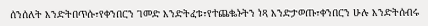ሰንሰለት እንድትበጥሱ፣የቀንበርን ገመድ እንድትፈቱ፣የተጨቈኑትን ነጻ እንድታወጡ፣ቀንበርን ሁሉ እንድትሰብሩ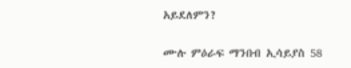አይደለምን?

ሙሉ ምዕራፍ ማንበብ ኢሳይያስ 58